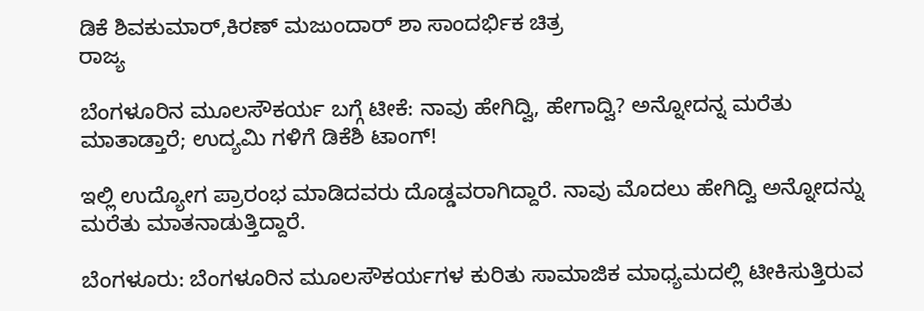ಡಿಕೆ ಶಿವಕುಮಾರ್,ಕಿರಣ್ ಮಜುಂದಾರ್ ಶಾ ಸಾಂದರ್ಭಿಕ ಚಿತ್ರ
ರಾಜ್ಯ

ಬೆಂಗಳೂರಿನ ಮೂಲಸೌಕರ್ಯ ಬಗ್ಗೆ ಟೀಕೆ: ನಾವು ಹೇಗಿದ್ವಿ, ಹೇಗಾದ್ವಿ? ಅನ್ನೋದನ್ನ ಮರೆತು ಮಾತಾಡ್ತಾರೆ; ಉದ್ಯಮಿ ಗಳಿಗೆ ಡಿಕೆಶಿ ಟಾಂಗ್!

ಇಲ್ಲಿ ಉದ್ಯೋಗ ಪ್ರಾರಂಭ ಮಾಡಿದವರು ದೊಡ್ಡವರಾಗಿದ್ದಾರೆ. ನಾವು ಮೊದಲು ಹೇಗಿದ್ವಿ ಅನ್ನೋದನ್ನು ಮರೆತು ಮಾತನಾಡುತ್ತಿದ್ದಾರೆ.

ಬೆಂಗಳೂರು: ಬೆಂಗಳೂರಿನ ಮೂಲಸೌಕರ್ಯಗಳ ಕುರಿತು ಸಾಮಾಜಿಕ ಮಾಧ್ಯಮದಲ್ಲಿ ಟೀಕಿಸುತ್ತಿರುವ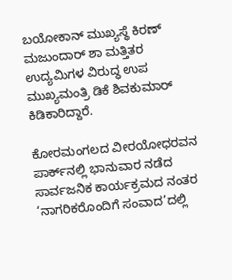ಬಯೋಕಾನ್ ಮುಖ್ಯಸ್ಥೆ ಕಿರಣ್ ಮಜುಂದಾರ್ ಶಾ ಮತ್ತಿತರ ಉದ್ಯಮಿಗಳ ವಿರುದ್ಧ ಉಪ ಮುಖ್ಯಮಂತ್ರಿ ಡಿಕೆ ಶಿವಕುಮಾರ್ ಕಿಡಿಕಾರಿದ್ದಾರೆ.

ಕೋರಮಂಗಲದ ವೀರಯೋಧರವನ ಪಾರ್ಕ್‌ನಲ್ಲಿ ಭಾನುವಾರ ನಡೆದ ಸಾರ್ವಜನಿಕ ಕಾರ್ಯಕ್ರಮದ ನಂತರ ‘ನಾಗರಿಕರೊಂದಿಗೆ ಸಂವಾದ’ದಲ್ಲಿ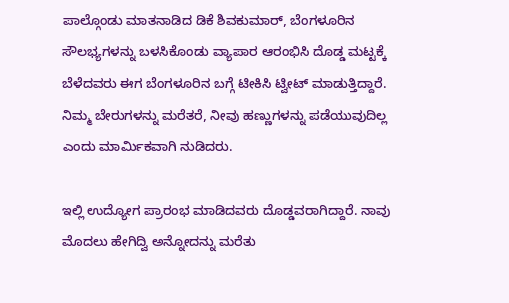ಪಾಲ್ಗೊಂಡು ಮಾತನಾಡಿದ ಡಿಕೆ ಶಿವಕುಮಾರ್, ಬೆಂಗಳೂರಿನ ಸೌಲಭ್ಯಗಳನ್ನು ಬಳಸಿಕೊಂಡು ವ್ಯಾಪಾರ ಆರಂಭಿಸಿ ದೊಡ್ಡ ಮಟ್ಟಕ್ಕೆ ಬೆಳೆದವರು ಈಗ ಬೆಂಗಳೂರಿನ ಬಗ್ಗೆ ಟೀಕಿಸಿ ಟ್ವೀಟ್ ಮಾಡುತ್ತಿದ್ದಾರೆ. ನಿಮ್ಮ ಬೇರುಗಳನ್ನು ಮರೆತರೆ, ನೀವು ಹಣ್ಣುಗಳನ್ನು ಪಡೆಯುವುದಿಲ್ಲ ಎಂದು ಮಾರ್ಮಿಕವಾಗಿ ನುಡಿದರು.

ಇಲ್ಲಿ ಉದ್ಯೋಗ ಪ್ರಾರಂಭ ಮಾಡಿದವರು ದೊಡ್ಡವರಾಗಿದ್ದಾರೆ. ನಾವು ಮೊದಲು ಹೇಗಿದ್ವಿ ಅನ್ನೋದನ್ನು ಮರೆತು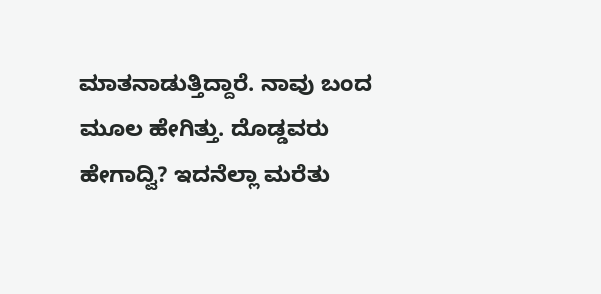ಮಾತನಾಡುತ್ತಿದ್ದಾರೆ. ನಾವು ಬಂದ ಮೂಲ ಹೇಗಿತ್ತು. ದೊಡ್ಡವರು ಹೇಗಾದ್ವಿ? ಇದನೆಲ್ಲಾ ಮರೆತು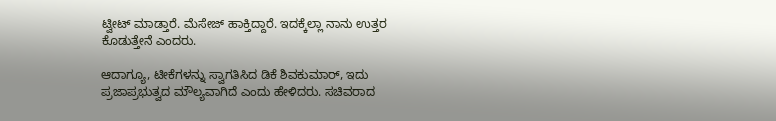ಟ್ವೀಟ್ ಮಾಡ್ತಾರೆ. ಮೆಸೇಜ್ ಹಾಕ್ತಿದ್ದಾರೆ. ಇದಕ್ಕೆಲ್ಲಾ ನಾನು ಉತ್ತರ ಕೊಡುತ್ತೇನೆ ಎಂದರು.

ಆದಾಗ್ಯೂ, ಟೀಕೆಗಳನ್ನು ಸ್ವಾಗತಿಸಿದ ಡಿಕೆ ಶಿವಕುಮಾರ್, ಇದು ಪ್ರಜಾಪ್ರಭುತ್ವದ ಮೌಲ್ಯವಾಗಿದೆ ಎಂದು ಹೇಳಿದರು. ಸಚಿವರಾದ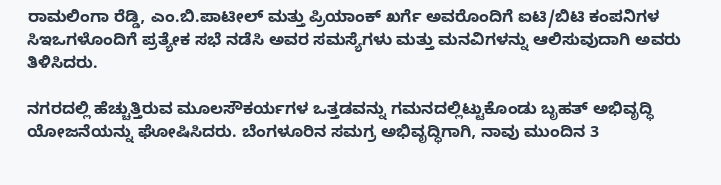ರಾಮಲಿಂಗಾ ರೆಡ್ಡಿ, ಎಂ.ಬಿ.ಪಾಟೀಲ್ ಮತ್ತು ಪ್ರಿಯಾಂಕ್ ಖರ್ಗೆ ಅವರೊಂದಿಗೆ ಐಟಿ/ಬಿಟಿ ಕಂಪನಿಗಳ ಸಿಇಒಗಳೊಂದಿಗೆ ಪ್ರತ್ಯೇಕ ಸಭೆ ನಡೆಸಿ ಅವರ ಸಮಸ್ಯೆಗಳು ಮತ್ತು ಮನವಿಗಳನ್ನು ಆಲಿಸುವುದಾಗಿ ಅವರು ತಿಳಿಸಿದರು.

ನಗರದಲ್ಲಿ ಹೆಚ್ಚುತ್ತಿರುವ ಮೂಲಸೌಕರ್ಯಗಳ ಒತ್ತಡವನ್ನು ಗಮನದಲ್ಲಿಟ್ಟುಕೊಂಡು ಬೃಹತ್ ಅಭಿವೃದ್ಧಿ ಯೋಜನೆಯನ್ನು ಘೋಷಿಸಿದರು. ಬೆಂಗಳೂರಿನ ಸಮಗ್ರ ಅಭಿವೃದ್ಧಿಗಾಗಿ, ನಾವು ಮುಂದಿನ 3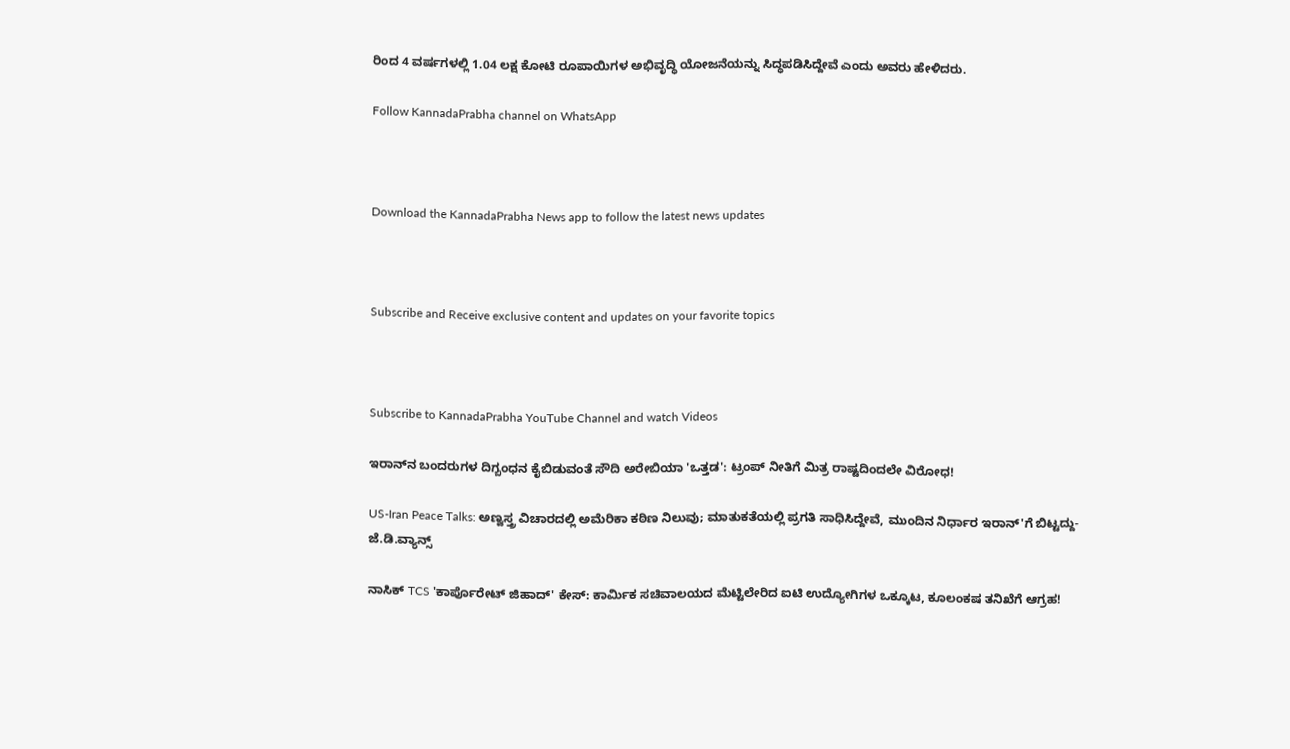ರಿಂದ 4 ವರ್ಷಗಳಲ್ಲಿ 1.04 ಲಕ್ಷ ಕೋಟಿ ರೂಪಾಯಿಗಳ ಅಭಿವೃದ್ಧಿ ಯೋಜನೆಯನ್ನು ಸಿದ್ಧಪಡಿಸಿದ್ದೇವೆ ಎಂದು ಅವರು ಹೇಳಿದರು.

Follow KannadaPrabha channel on WhatsApp



Download the KannadaPrabha News app to follow the latest news updates



Subscribe and Receive exclusive content and updates on your favorite topics



Subscribe to KannadaPrabha YouTube Channel and watch Videos

ಇರಾನ್‌ನ ಬಂದರುಗಳ ದಿಗ್ಬಂಧನ ಕೈಬಿಡುವಂತೆ ಸೌದಿ ಅರೇಬಿಯಾ 'ಒತ್ತಡ': ಟ್ರಂಪ್ ನೀತಿಗೆ ಮಿತ್ರ ರಾಷ್ಟದಿಂದಲೇ ವಿರೋಧ!

US-Iran Peace Talks: ಅಣ್ವಸ್ತ್ರ ವಿಚಾರದಲ್ಲಿ ಅಮೆರಿಕಾ ಕಠಿಣ ನಿಲುವು; ಮಾತುಕತೆಯಲ್ಲಿ ಪ್ರಗತಿ ಸಾಧಿಸಿದ್ದೇವೆ, ಮುಂದಿನ ನಿರ್ಧಾರ ಇರಾನ್'ಗೆ ಬಿಟ್ಟದ್ದು- ಜೆ.ಡಿ.ವ್ಯಾನ್ಸ್

ನಾಸಿಕ್ TCS 'ಕಾರ್ಪೊರೇಟ್ ಜಿಹಾದ್' ಕೇಸ್: ಕಾರ್ಮಿಕ ಸಚಿವಾಲಯದ ಮೆಟ್ಟಿಲೇರಿದ ಐಟಿ ಉದ್ಯೋಗಿಗಳ ಒಕ್ಕೂಟ, ಕೂಲಂಕಷ ತನಿಖೆಗೆ ಆಗ್ರಹ!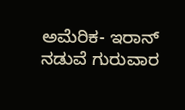ಅಮೆರಿಕ- ಇರಾನ್ ನಡುವೆ ಗುರುವಾರ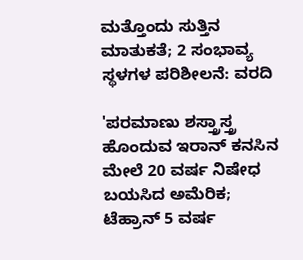ಮತ್ತೊಂದು ಸುತ್ತಿನ ಮಾತುಕತೆ; 2 ಸಂಭಾವ್ಯ ಸ್ಥಳಗಳ ಪರಿಶೀಲನೆ: ವರದಿ

'ಪರಮಾಣು ಶಸ್ತ್ರಾಸ್ತ್ರ ಹೊಂದುವ ಇರಾನ್‌ ಕನಸಿನ ಮೇಲೆ 20 ವರ್ಷ ನಿಷೇಧ ಬಯಸಿದ ಅಮೆರಿಕ; ಟೆಹ್ರಾನ್ 5 ವರ್ಷ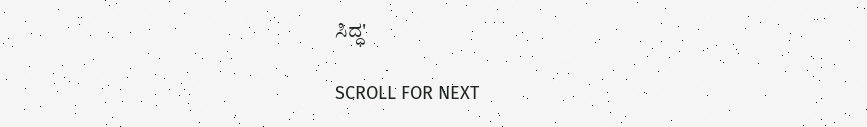ಸಿದ್ಧ'

SCROLL FOR NEXT